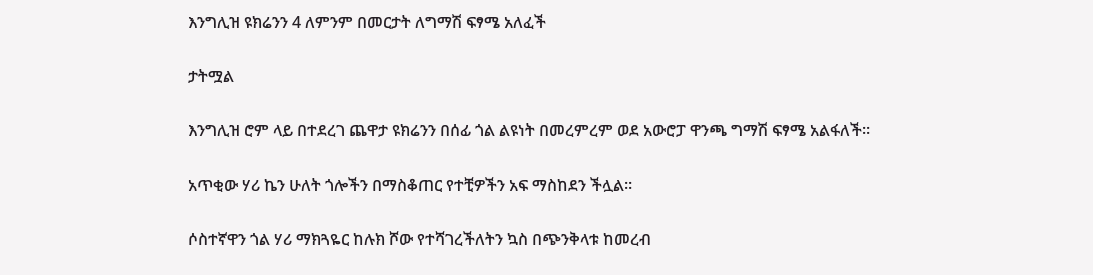እንግሊዝ ዩክሬንን 4 ለምንም በመርታት ለግማሽ ፍፃሜ አለፈች

ታትሟል

እንግሊዝ ሮም ላይ በተደረገ ጨዋታ ዩክሬንን በሰፊ ጎል ልዩነት በመረምረም ወደ አውሮፓ ዋንጫ ግማሽ ፍፃሜ አልፋለች።

አጥቂው ሃሪ ኬን ሁለት ጎሎችን በማስቆጠር የተቺዎችን አፍ ማስከደን ችሏል።

ሶስተኛዋን ጎል ሃሪ ማክጓዬር ከሉክ ሾው የተሻገረችለትን ኳስ በጭንቅላቱ ከመረብ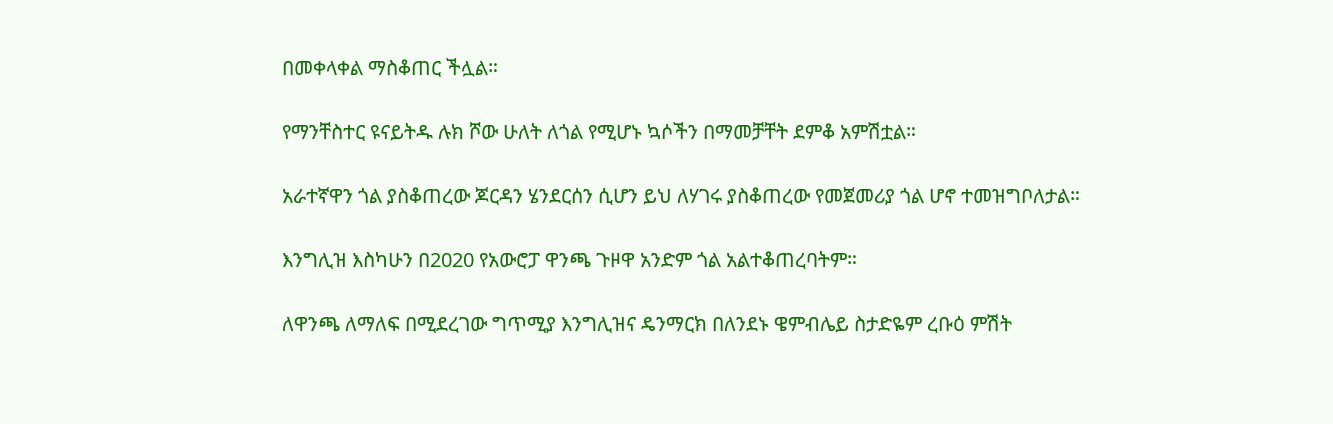በመቀላቀል ማስቆጠር ችሏል።

የማንቸስተር ዩናይትዱ ሉክ ሾው ሁለት ለጎል የሚሆኑ ኳሶችን በማመቻቸት ደምቆ አምሽቷል።

አራተኛዋን ጎል ያስቆጠረው ጆርዳን ሄንደርሰን ሲሆን ይህ ለሃገሩ ያስቆጠረው የመጀመሪያ ጎል ሆኖ ተመዝግቦለታል።

እንግሊዝ እስካሁን በ2020 የአውሮፓ ዋንጫ ጉዞዋ አንድም ጎል አልተቆጠረባትም።

ለዋንጫ ለማለፍ በሚደረገው ግጥሚያ እንግሊዝና ዴንማርክ በለንደኑ ዌምብሌይ ስታድዬም ረቡዕ ምሽት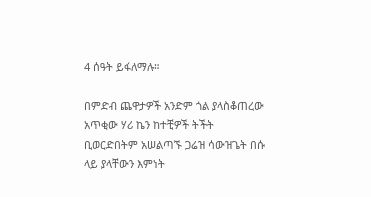4 ሰዓት ይፋለማሉ።

በምድብ ጨዋታዎች አንድም ጎል ያላስቆጠረው አጥቂው ሃሪ ኬን ከተቺዎች ትችት ቢወርድበትም አሠልጣኙ ጋሬዝ ሳውዝጌት በሱ ላይ ያላቸውን እምነት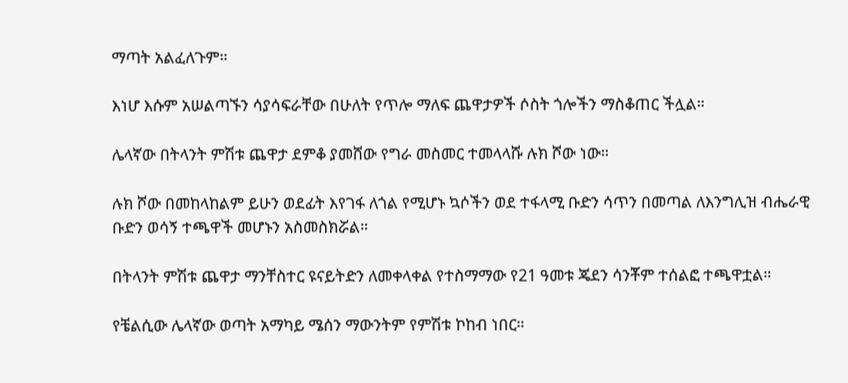ማጣት አልፈለጉም።

እነሆ እሱም አሠልጣኙን ሳያሳፍራቸው በሁለት የጥሎ ማለፍ ጨዋታዎች ሶስት ጎሎችን ማስቆጠር ችሏል።

ሌላኛው በትላንት ምሽቱ ጨዋታ ደምቆ ያመሸው የግራ መስመር ተመላላሹ ሉክ ሾው ነው።

ሉክ ሾው በመከላከልም ይሁን ወደፊት እየገፋ ለጎል የሚሆኑ ኳሶችን ወደ ተፋላሚ ቡድን ሳጥን በመጣል ለእንግሊዝ ብሔራዊ ቡድን ወሳኝ ተጫዋች መሆኑን አስመስክሯል።

በትላንት ምሽቱ ጨዋታ ማንቸስተር ዩናይትድን ለመቀላቀል የተስማማው የ21 ዓመቱ ጄደን ሳንቾም ተሰልፎ ተጫዋቷል።

የቼልሲው ሌላኛው ወጣት አማካይ ሜሰን ማውንትም የምሽቱ ኮከብ ነበር።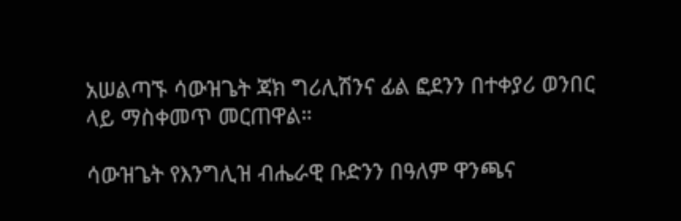አሠልጣኙ ሳውዝጌት ጃክ ግሪሊሽንና ፊል ፎደንን በተቀያሪ ወንበር ላይ ማስቀመጥ መርጠዋል።

ሳውዝጌት የእንግሊዝ ብሔራዊ ቡድንን በዓለም ዋንጫና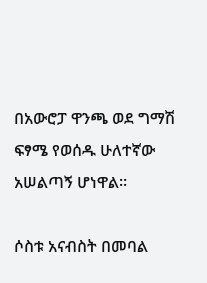በአውሮፓ ዋንጫ ወደ ግማሽ ፍፃሜ የወሰዱ ሁለተኛው አሠልጣኝ ሆነዋል።

ሶስቱ አናብስት በመባል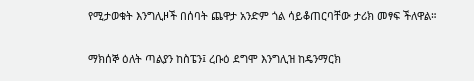የሚታወቁት እንግሊዞች በሰባት ጨዋታ አንድም ጎል ሳይቆጠርባቸው ታሪክ መፃፍ ችለዋል።

ማክሰኞ ዕለት ጣልያን ከስፔን፤ ረቡዕ ደግሞ እንግሊዝ ከዴንማርክ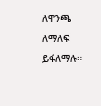ለዋንጫ ለማለፍ ይፋለማሉ።